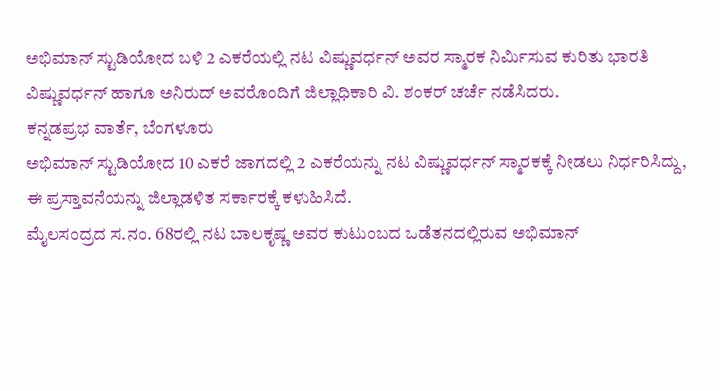ಅಭಿಮಾನ್ ಸ್ಟುಡಿಯೋದ ಬಳಿ 2 ಎಕರೆಯಲ್ಲಿ ನಟ ವಿಷ್ಣುವರ್ಧನ್ ಅವರ ಸ್ಮಾರಕ ನಿರ್ಮಿಸುವ ಕುರಿತು ಭಾರತಿ ವಿಷ್ಣುವರ್ಧನ್ ಹಾಗೂ ಅನಿರುದ್ ಅವರೊಂದಿಗೆ ಜಿಲ್ಲಾಧಿಕಾರಿ ವಿ. ಶಂಕರ್ ಚರ್ಚೆ ನಡೆಸಿದರು.
ಕನ್ನಡಪ್ರಭ ವಾರ್ತೆ, ಬೆಂಗಳೂರು
ಅಭಿಮಾನ್ ಸ್ಟುಡಿಯೋದ 10 ಎಕರೆ ಜಾಗದಲ್ಲಿ 2 ಎಕರೆಯನ್ನು ನಟ ವಿಷ್ಣುವರ್ಧನ್ ಸ್ಮಾರಕಕ್ಕೆ ನೀಡಲು ನಿರ್ಧರಿಸಿದ್ದು, ಈ ಪ್ರಸ್ತಾವನೆಯನ್ನು ಜಿಲ್ಲಾಡಳಿತ ಸರ್ಕಾರಕ್ಕೆ ಕಳುಹಿಸಿದೆ.
ಮೈಲಸಂದ್ರದ ಸ.ನಂ. 68ರಲ್ಲಿ ನಟ ಬಾಲಕೃಷ್ಣ ಅವರ ಕುಟುಂಬದ ಒಡೆತನದಲ್ಲಿರುವ ಅಭಿಮಾನ್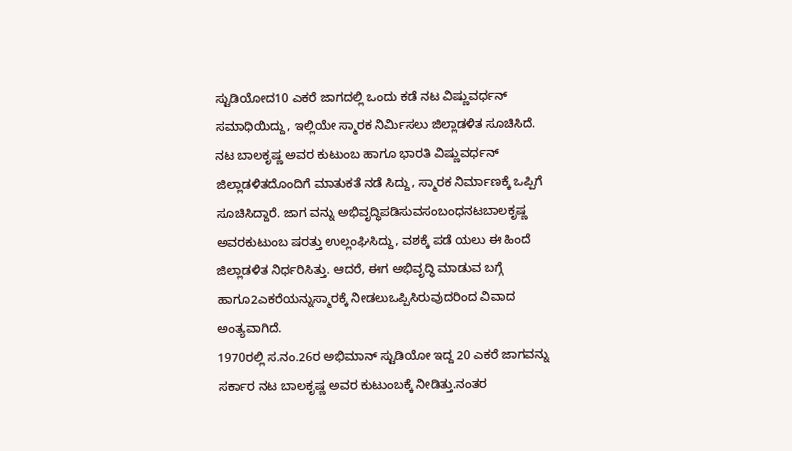ಸ್ಟುಡಿಯೋದ10 ಎಕರೆ ಜಾಗದಲ್ಲಿ ಒಂದು ಕಡೆ ನಟ ವಿಷ್ಣುವರ್ಧನ್ ಸಮಾಧಿಯಿದ್ದು, ಇಲ್ಲಿಯೇ ಸ್ಮಾರಕ ನಿರ್ಮಿಸಲು ಜಿಲ್ಲಾಡಳಿತ ಸೂಚಿಸಿದೆ.
ನಟ ಬಾಲಕೃಷ್ಣ ಅವರ ಕುಟುಂಬ ಹಾಗೂ ಭಾರತಿ ವಿಷ್ಣುವರ್ಧನ್ ಜಿಲ್ಲಾಡಳಿತದೊಂದಿಗೆ ಮಾತುಕತೆ ನಡೆ ಸಿದ್ದು, ಸ್ಮಾರಕ ನಿರ್ಮಾಣಕ್ಕೆ ಒಪ್ಪಿಗೆ ಸೂಚಿಸಿದ್ದಾರೆ. ಜಾಗ ವನ್ನು ಅಭಿವೃದ್ಧಿಪಡಿಸುವಸಂಬಂಧನಟಬಾಲಕೃಷ್ಣ ಅವರಕುಟುಂಬ ಷರತ್ತು ಉಲ್ಲಂಘಿಸಿದ್ದು, ವಶಕ್ಕೆ ಪಡೆ ಯಲು ಈ ಹಿಂದೆ ಜಿಲ್ಲಾಡಳಿತ ನಿರ್ಧರಿಸಿತ್ತು. ಆದರೆ, ಈಗ ಅಭಿವೃದ್ಧಿ ಮಾಡುವ ಬಗ್ಗೆ ಹಾಗೂ2ಎಕರೆಯನ್ನುಸ್ಮಾರಕ್ಕೆ ನೀಡಲುಒಪ್ಪಿಸಿರುವುದರಿಂದ ವಿವಾದ ಅಂತ್ಯವಾಗಿದೆ.
1970ರಲ್ಲಿ ಸ.ನಂ.26ರ ಅಭಿಮಾನ್ ಸ್ಟುಡಿಯೋ ಇದ್ದ 20 ಎಕರೆ ಜಾಗವನ್ನು ಸರ್ಕಾರ ನಟ ಬಾಲಕೃಷ್ಣ ಅವರ ಕುಟುಂಬಕ್ಕೆ ನೀಡಿತ್ತು.ನಂತರ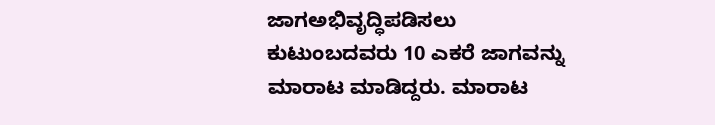ಜಾಗಅಭಿವೃದ್ಧಿಪಡಿಸಲು ಕುಟುಂಬದವರು 10 ಎಕರೆ ಜಾಗವನ್ನು ಮಾರಾಟ ಮಾಡಿದ್ದರು. ಮಾರಾಟ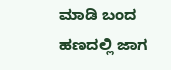ಮಾಡಿ ಬಂದ ಹಣದಲ್ಲಿ ಜಾಗ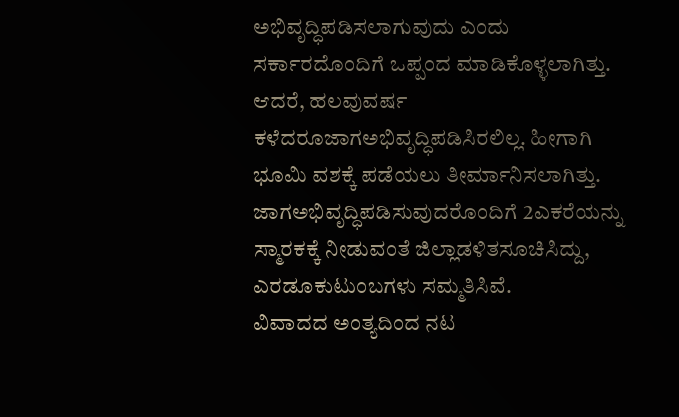ಅಭಿವೃದ್ಧಿಪಡಿಸಲಾಗುವುದು ಎಂದು ಸರ್ಕಾರದೊಂದಿಗೆ ಒಪ್ಪಂದ ಮಾಡಿಕೊಳ್ಳಲಾಗಿತ್ತು.
ಆದರೆ, ಹಲವುವರ್ಷ ಕಳೆದರೂಜಾಗಅಭಿವೃದ್ಧಿಪಡಿಸಿರಲಿಲ್ಲ. ಹೀಗಾಗಿ ಭೂಮಿ ವಶಕ್ಕೆ ಪಡೆಯಲು ತೀರ್ಮಾನಿಸಲಾಗಿತ್ತು. ಜಾಗಅಭಿವೃದ್ಧಿಪಡಿಸುವುದರೊಂದಿಗೆ 2ಎಕರೆಯನ್ನು ಸ್ಮಾರಕಕ್ಕೆ ನೀಡುವಂತೆ ಜಿಲ್ಲಾಡಳಿತಸೂಚಿಸಿದ್ದು, ಎರಡೂಕುಟುಂಬಗಳು ಸಮ್ಮತಿಸಿವೆ.
ವಿವಾದದ ಅಂತ್ಯದಿಂದ ನಟ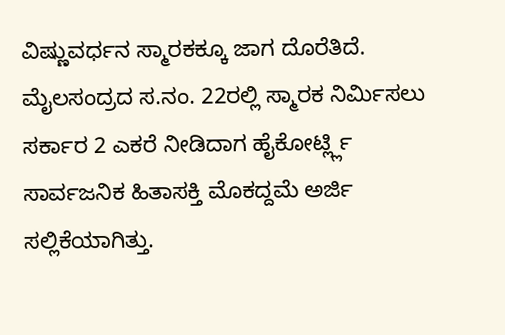ವಿಷ್ಣುವರ್ಧನ ಸ್ಮಾರಕಕ್ಕೂ ಜಾಗ ದೊರೆತಿದೆ. ಮೈಲಸಂದ್ರದ ಸ.ನಂ. 22ರಲ್ಲಿ ಸ್ಮಾರಕ ನಿರ್ಮಿಸಲು ಸರ್ಕಾರ 2 ಎಕರೆ ನೀಡಿದಾಗ ಹೈಕೋರ್ಟ್ಲ್ಲಿ ಸಾರ್ವಜನಿಕ ಹಿತಾಸಕ್ತಿ ಮೊಕದ್ದಮೆ ಅರ್ಜಿ ಸಲ್ಲಿಕೆಯಾಗಿತ್ತು.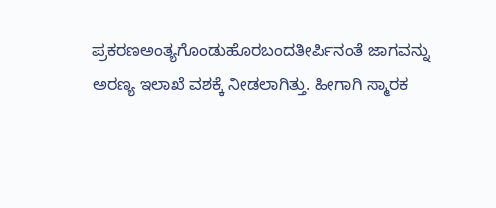ಪ್ರಕರಣಅಂತ್ಯಗೊಂಡುಹೊರಬಂದತೀರ್ಪಿನಂತೆ ಜಾಗವನ್ನು ಅರಣ್ಯ ಇಲಾಖೆ ವಶಕ್ಕೆ ನೀಡಲಾಗಿತ್ತು. ಹೀಗಾಗಿ ಸ್ಮಾರಕ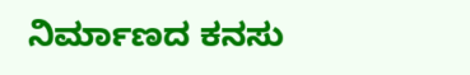ನಿರ್ಮಾಣದ ಕನಸು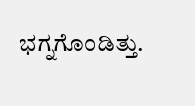ಭಗ್ನಗೊಂಡಿತ್ತು.